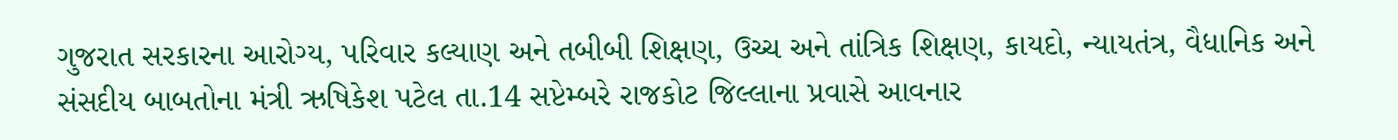ગુજરાત સરકારના આરોગ્ય, પરિવાર કલ્યાણ અને તબીબી શિક્ષણ, ઉચ્ચ અને તાંત્રિક શિક્ષણ, કાયદો, ન્યાયતંત્ર, વૈધાનિક અને સંસદીય બાબતોના મંત્રી ઋષિકેશ પટેલ તા.14 સપ્ટેમ્બરે રાજકોટ જિલ્લાના પ્રવાસે આવનાર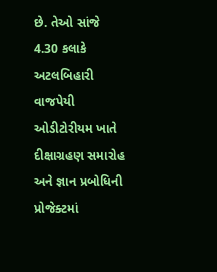છે. તેઓ સાંજે 4.30 કલાકે અટલબિહારી વાજપેયી ઓડીટોરીયમ ખાતે દીક્ષાગ્રહણ સમારોહ અને જ્ઞાન પ્રબોધિની પ્રોજેક્ટમાં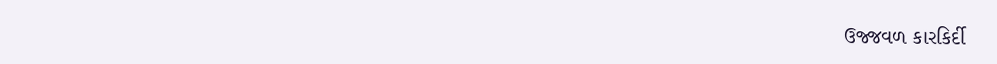ઉજ્જવળ કારકિર્દી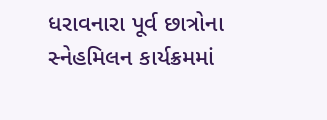ધરાવનારા પૂર્વ છાત્રોના સ્નેહમિલન કાર્યક્રમમાં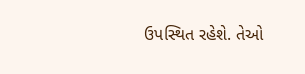ઉપસ્થિત રહેશે. તેઓ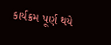કાર્યક્રમ પૂર્ણ થયે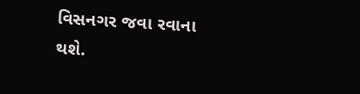વિસનગર જવા રવાના થશે.